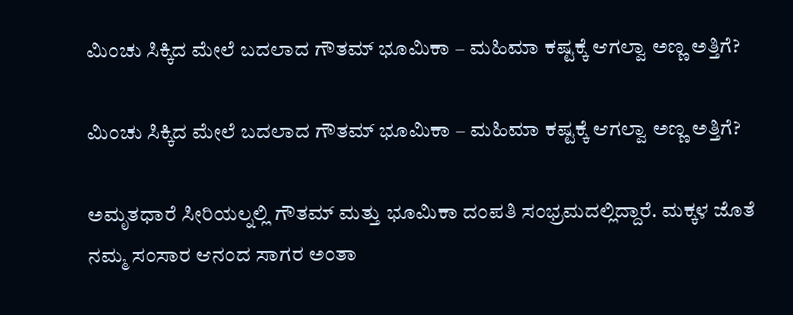ಮಿಂಚು ಸಿಕ್ಕಿದ ಮೇಲೆ ಬದಲಾದ ಗೌತಮ್ ಭೂಮಿಕಾ – ಮಹಿಮಾ ಕಷ್ಟಕ್ಕೆ ಆಗಲ್ವಾ ಅಣ್ಣ ಅತ್ತಿಗೆ?

ಮಿಂಚು ಸಿಕ್ಕಿದ ಮೇಲೆ ಬದಲಾದ ಗೌತಮ್ ಭೂಮಿಕಾ – ಮಹಿಮಾ ಕಷ್ಟಕ್ಕೆ ಆಗಲ್ವಾ ಅಣ್ಣ ಅತ್ತಿಗೆ?

ಅಮೃತಧಾರೆ ಸೀರಿಯಲ್ನಲ್ಲಿ ಗೌತಮ್ ಮತ್ತು ಭೂಮಿಕಾ ದಂಪತಿ ಸಂಭ್ರಮದಲ್ಲಿದ್ದಾರೆ. ಮಕ್ಕಳ ಜೊತೆ ನಮ್ಮ ಸಂಸಾರ ಆನಂದ ಸಾಗರ ಅಂತಾ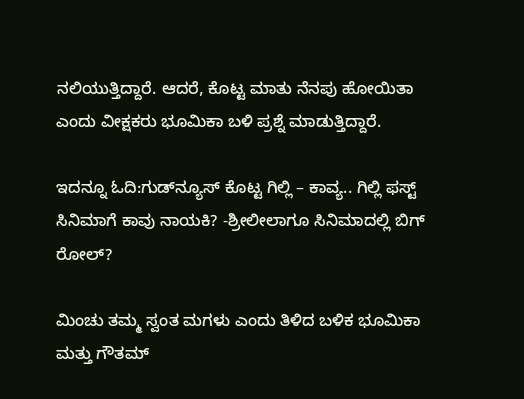ನಲಿಯುತ್ತಿದ್ದಾರೆ. ಆದರೆ, ಕೊಟ್ಟ ಮಾತು ನೆನಪು ಹೋಯಿತಾ ಎಂದು ವೀಕ್ಷಕರು ಭೂಮಿಕಾ ಬಳಿ ಪ್ರಶ್ನೆ ಮಾಡುತ್ತಿದ್ದಾರೆ.

ಇದನ್ನೂ ಓದಿ:ಗುಡ್‌ನ್ಯೂಸ್‌ ಕೊಟ್ಟ ಗಿಲ್ಲಿ – ಕಾವ್ಯ.. ಗಿಲ್ಲಿ ಫಸ್ಟ್‌ ಸಿನಿಮಾಗೆ ಕಾವು ನಾಯಕಿ? -ಶ್ರೀಲೀಲಾಗೂ ಸಿನಿಮಾದಲ್ಲಿ ಬಿಗ್‌ ರೋಲ್?

ಮಿಂಚು ತಮ್ಮ ಸ್ವಂತ ಮಗಳು ಎಂದು ತಿಳಿದ ಬಳಿಕ ಭೂಮಿಕಾ ಮತ್ತು ಗೌತಮ್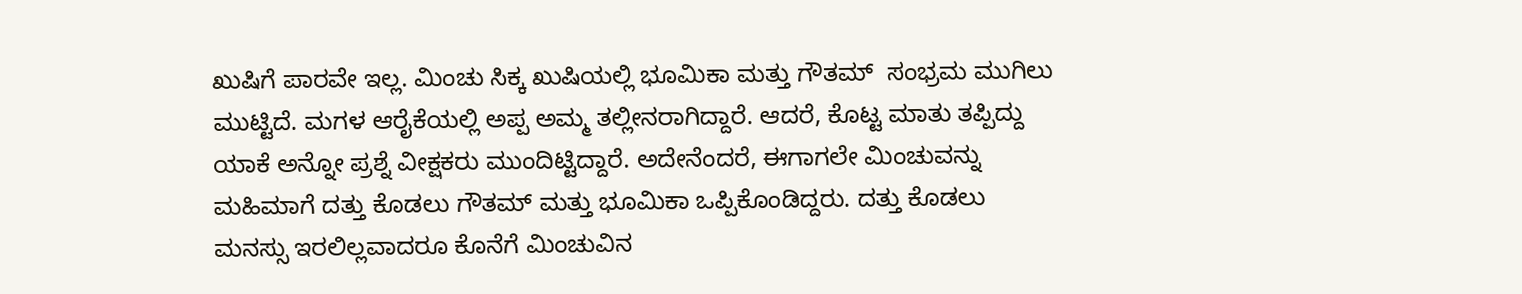ಖುಷಿಗೆ ಪಾರವೇ ಇಲ್ಲ. ಮಿಂಚು ಸಿಕ್ಕ ಖುಷಿಯಲ್ಲಿ ಭೂಮಿಕಾ ಮತ್ತು ಗೌತಮ್  ಸಂಭ್ರಮ ಮುಗಿಲು ಮುಟ್ಟಿದೆ. ಮಗಳ ಆರೈಕೆಯಲ್ಲಿ ಅಪ್ಪ ಅಮ್ಮ ತಲ್ಲೀನರಾಗಿದ್ದಾರೆ. ಆದರೆ, ಕೊಟ್ಟ ಮಾತು ತಪ್ಪಿದ್ದು ಯಾಕೆ ಅನ್ನೋ ಪ್ರಶ್ನೆ ವೀಕ್ಷಕರು ಮುಂದಿಟ್ಟಿದ್ದಾರೆ. ಅದೇನೆಂದರೆ, ಈಗಾಗಲೇ ಮಿಂಚುವನ್ನು ಮಹಿಮಾಗೆ ದತ್ತು ಕೊಡಲು ಗೌತಮ್ ಮತ್ತು ಭೂಮಿಕಾ ಒಪ್ಪಿಕೊಂಡಿದ್ದರು. ದತ್ತು ಕೊಡಲು ಮನಸ್ಸು ಇರಲಿಲ್ಲವಾದರೂ ಕೊನೆಗೆ ಮಿಂಚುವಿನ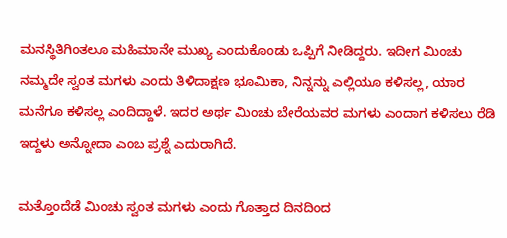ಮನಸ್ಥಿತಿಗಿಂತಲೂ ಮಹಿಮಾನೇ ಮುಖ್ಯ ಎಂದುಕೊಂಡು ಒಪ್ಪಿಗೆ ನೀಡಿದ್ದರು. ಇದೀಗ ಮಿಂಚು ನಮ್ಮದೇ ಸ್ವಂತ ಮಗಳು ಎಂದು ತಿಳಿದಾಕ್ಷಣ ಭೂಮಿಕಾ, ನಿನ್ನನ್ನು ಎಲ್ಲಿಯೂ ಕಳಿಸಲ್ಲ, ಯಾರ ಮನೆಗೂ ಕಳಿಸಲ್ಲ ಎಂದಿದ್ದಾಳೆ. ಇದರ ಅರ್ಥ ಮಿಂಚು ಬೇರೆಯವರ ಮಗಳು ಎಂದಾಗ ಕಳಿಸಲು ರೆಡಿ ಇದ್ದಳು ಅನ್ನೋದಾ ಎಂಬ ಪ್ರಶ್ನೆ ಎದುರಾಗಿದೆ.

ಮತ್ತೊಂದೆಡೆ ಮಿಂಚು ಸ್ವಂತ ಮಗಳು ಎಂದು ಗೊತ್ತಾದ ದಿನದಿಂದ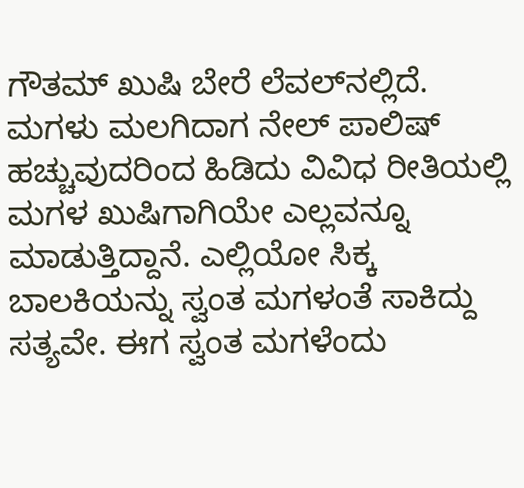ಗೌತಮ್ ಖುಷಿ ಬೇರೆ ಲೆವಲ್‌ನಲ್ಲಿದೆ. ಮಗಳು ಮಲಗಿದಾಗ ನೇಲ್ ಪಾಲಿಷ್ ಹಚ್ಚುವುದರಿಂದ ಹಿಡಿದು ವಿವಿಧ ರೀತಿಯಲ್ಲಿ ಮಗಳ ಖುಷಿಗಾಗಿಯೇ ಎಲ್ಲವನ್ನೂ ಮಾಡುತ್ತಿದ್ದಾನೆ. ಎಲ್ಲಿಯೋ ಸಿಕ್ಕ ಬಾಲಕಿಯನ್ನು ಸ್ವಂತ ಮಗಳಂತೆ ಸಾಕಿದ್ದು ಸತ್ಯವೇ. ಈಗ ಸ್ವಂತ ಮಗಳೆಂದು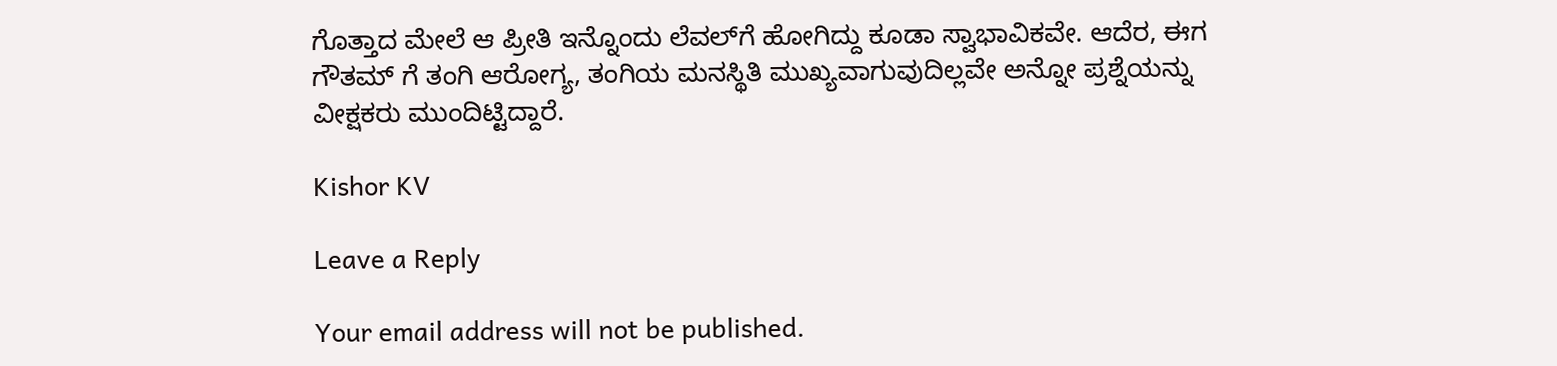ಗೊತ್ತಾದ ಮೇಲೆ ಆ ಪ್ರೀತಿ ಇನ್ನೊಂದು ಲೆವಲ್‌ಗೆ ಹೋಗಿದ್ದು ಕೂಡಾ ಸ್ವಾಭಾವಿಕವೇ. ಆದೆರ, ಈಗ ಗೌತಮ್ ಗೆ ತಂಗಿ ಆರೋಗ್ಯ, ತಂಗಿಯ ಮನಸ್ಥಿತಿ ಮುಖ್ಯವಾಗುವುದಿಲ್ಲವೇ ಅನ್ನೋ ಪ್ರಶ್ನೆಯನ್ನು ವೀಕ್ಷಕರು ಮುಂದಿಟ್ಟಿದ್ದಾರೆ.

Kishor KV

Leave a Reply

Your email address will not be published.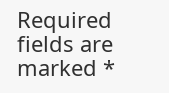Required fields are marked *